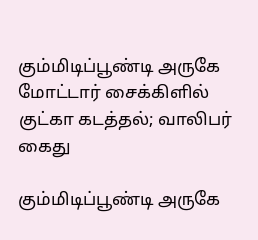கும்மிடிப்பூண்டி அருகே மோட்டார் சைக்கிளில் குட்கா கடத்தல்; வாலிபர் கைது

கும்மிடிப்பூண்டி அருகே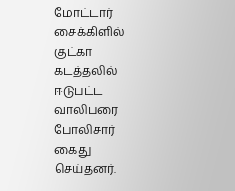மோட்டார் சைக்கிளில் குட்கா கடத்தலில் ஈடுபட்ட வாலிபரை போலிசார் கைது செய்தனர்.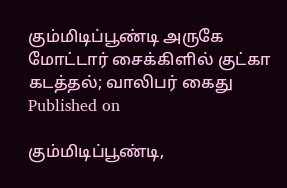கும்மிடிப்பூண்டி அருகே மோட்டார் சைக்கிளில் குட்கா கடத்தல்; வாலிபர் கைது
Published on

கும்மிடிப்பூண்டி,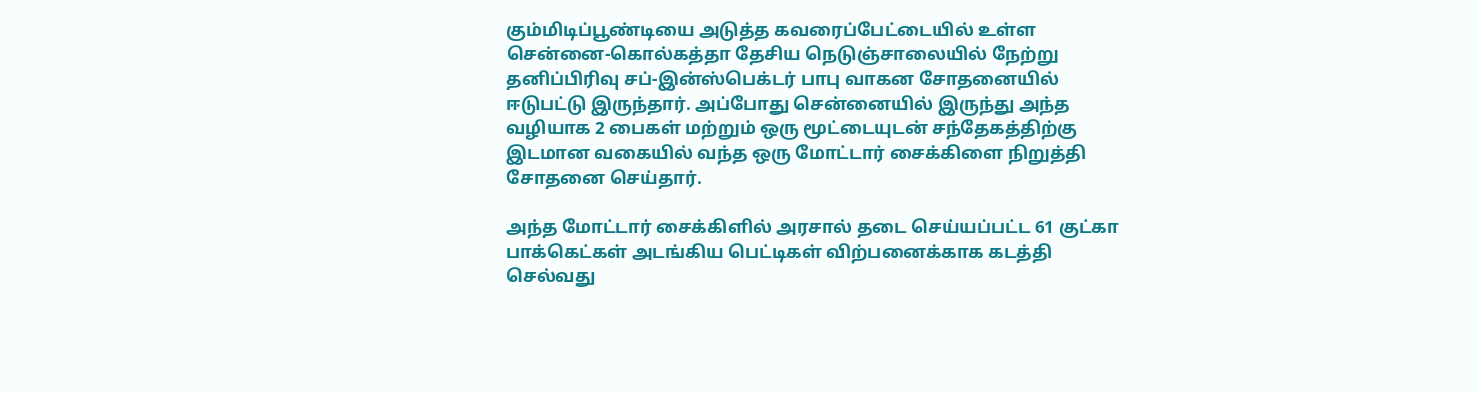கும்மிடிப்பூண்டியை அடுத்த கவரைப்பேட்டையில் உள்ள சென்னை-கொல்கத்தா தேசிய நெடுஞ்சாலையில் நேற்று தனிப்பிரிவு சப்-இன்ஸ்பெக்டர் பாபு வாகன சோதனையில் ஈடுபட்டு இருந்தார். அப்போது சென்னையில் இருந்து அந்த வழியாக 2 பைகள் மற்றும் ஒரு மூட்டையுடன் சந்தேகத்திற்கு இடமான வகையில் வந்த ஒரு மோட்டார் சைக்கிளை நிறுத்தி சோதனை செய்தார்.

அந்த மோட்டார் சைக்கிளில் அரசால் தடை செய்யப்பட்ட 61 குட்கா பாக்கெட்கள் அடங்கிய பெட்டிகள் விற்பனைக்காக கடத்தி செல்வது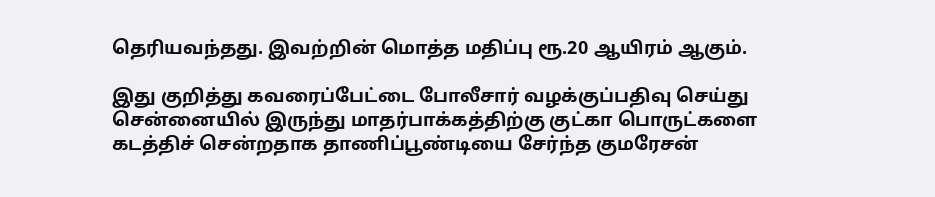தெரியவந்தது. இவற்றின் மொத்த மதிப்பு ரூ.20 ஆயிரம் ஆகும்.

இது குறித்து கவரைப்பேட்டை போலீசார் வழக்குப்பதிவு செய்து சென்னையில் இருந்து மாதர்பாக்கத்திற்கு குட்கா பொருட்களை கடத்திச் சென்றதாக தாணிப்பூண்டியை சேர்ந்த குமரேசன்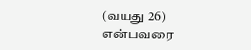(வயது 26) என்பவரை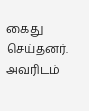கைது செய்தனர். அவரிடம்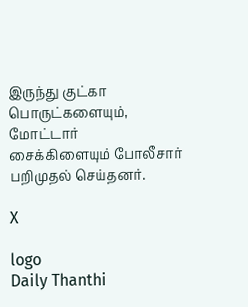இருந்து குட்கா பொருட்களையும், மோட்டார் சைக்கிளையும் போலீசார் பறிமுதல் செய்தனர்.

X

logo
Daily Thanthi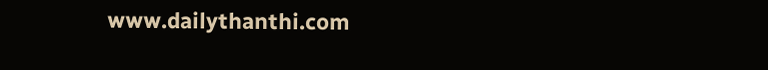www.dailythanthi.com